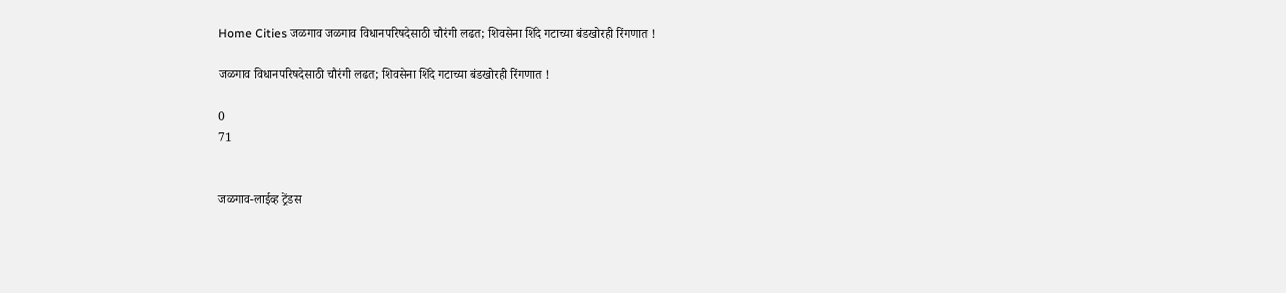Home Cities जळगाव जळगाव विधानपरिषदेसाठी चौरंगी लढत; शिवसेना शिंदे गटाच्या बंडखोरही रिंगणात !

जळगाव विधानपरिषदेसाठी चौरंगी लढत; शिवसेना शिंदे गटाच्या बंडखोरही रिंगणात !

0
71


जळगाव-लाईव्ह ट्रेंडस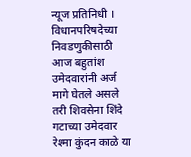न्यूज प्रतिनिधी । विधानपरिषदेच्या निवडणुकीसाठी आज बहुतांश उमेदवारांनी अर्ज मागे घेतले असले तरी शिवसेना शिंदे गटाच्या उमेदवार रेश्मा कुंदन काळे या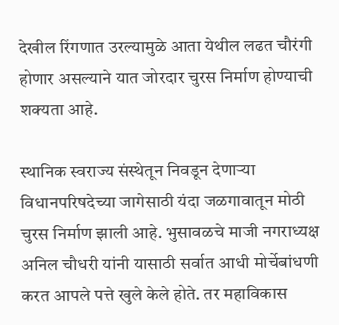देखील रिंगणात उरल्यामुळे आता येथील लढत चौरंगी होणार असल्याने यात जोरदार चुरस निर्माण होण्याची शक्यता आहे.

स्थानिक स्वराज्य संस्थेतून निवडून देणाऱ्या विधानपरिषदेच्या जागेसाठी यंदा जळगावातून मोठी चुरस निर्माण झाली आहे. भुसावळचे माजी नगराध्यक्ष अनिल चौधरी यांनी यासाठी सर्वात आधी मोर्चेबांधणी करत आपले पत्ते खुले केले होते. तर महाविकास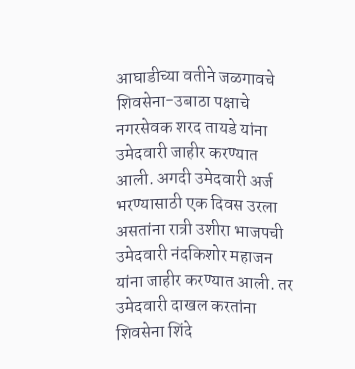आघाडीच्या वतीने जळगावचे शिवसेना-उबाठा पक्षाचे नगरसेवक शरद तायडे यांना उमेदवारी जाहीर करण्यात आली. अगदी उमेदवारी अर्ज भरण्यासाठी एक दिवस उरला असतांना रात्री उशीरा भाजपची उमेदवारी नंदकिशोर महाजन यांना जाहीर करण्यात आली. तर उमेदवारी दाखल करतांना शिवसेना शिंदे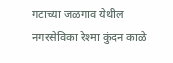गटाच्या जळगाव येथील नगरसेविका रेश्मा कुंदन काळे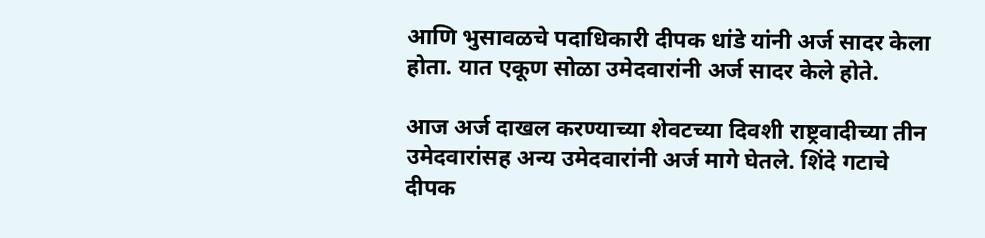आणि भुसावळचे पदाधिकारी दीपक धांडे यांनी अर्ज सादर केला होता. यात एकूण सोळा उमेदवारांनी अर्ज सादर केले होते.

आज अर्ज दाखल करण्याच्या शेवटच्या दिवशी राष्ट्रवादीच्या तीन उमेदवारांसह अन्य उमेदवारांनी अर्ज मागे घेतले. शिंदे गटाचे दीपक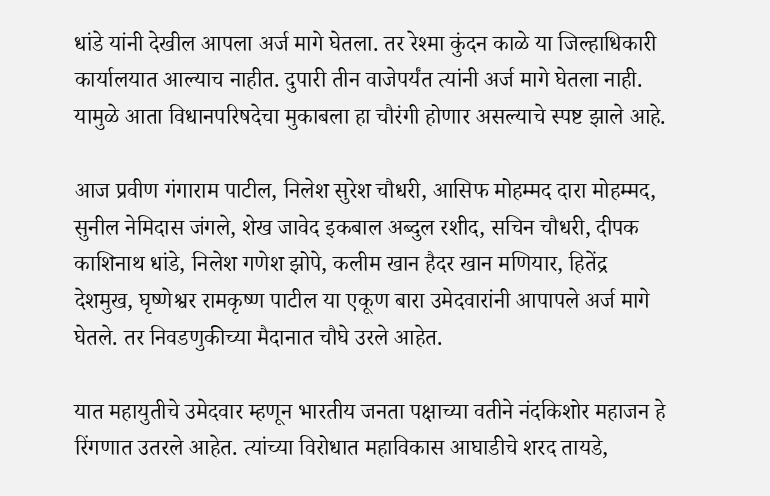धांडे यांनी देखील आपला अर्ज मागे घेतला. तर रेश्मा कुंदन काळे या जिल्हाधिकारी कार्यालयात आल्याच नाहीत. दुपारी तीन वाजेपर्यंत त्यांनी अर्ज मागे घेतला नाही. यामुळे आता विधानपरिषदेचा मुकाबला हा चौरंगी होणार असल्याचे स्पष्ट झाले आहे.

आज प्रवीण गंगाराम पाटील, निलेश सुरेश चौधरी, आसिफ मोहम्मद दारा मोहम्मद, सुनील नेमिदास जंगले, शेख जावेद इकबाल अब्दुल रशीद, सचिन चौधरी, दीपक काशिनाथ धांडे, निलेश गणेश झोपे, कलीम खान हैदर खान मणियार, हितेंद्र देशमुख, घृष्णेश्वर रामकृष्ण पाटील या एकूण बारा उमेदवारांनी आपापले अर्ज मागे घेतले. तर निवडणुकीच्या मैदानात चौघे उरले आहेत.

यात महायुतीचे उमेदवार म्हणून भारतीय जनता पक्षाच्या वतीने नंदकिशोर महाजन हे रिंगणात उतरले आहेत. त्यांच्या विरोधात महाविकास आघाडीचे शरद तायडे,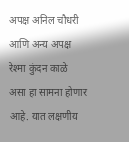अपक्ष अनिल चौधरी आणि अन्य अपक्ष रेश्मा कुंदन काळे असा हा सामना होणार आहे. यात लक्षणीय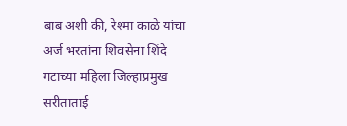बाब अशी की, रेश्मा काळे यांचा अर्ज भरतांना शिवसेना शिंदे गटाच्या महिला जिल्हाप्रमुख सरीताताई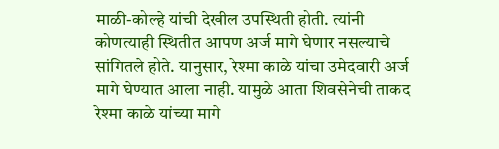माळी-कोल्हे यांची देखील उपस्थिती होती. त्यांनी कोणत्याही स्थितीत आपण अर्ज मागे घेणार नसल्याचे सांगितले होते. यानुसार, रेश्मा काळे यांचा उमेदवारी अर्ज मागे घेण्यात आला नाही. यामुळे आता शिवसेनेची ताकद रेश्मा काळे यांच्या मागे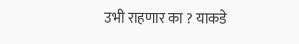उभी राहणार का ? याकडे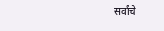सर्वांचे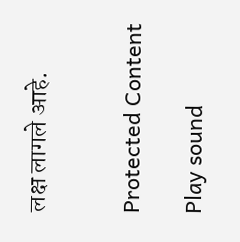लक्ष लागले आहे.


Protected Content

Play sound